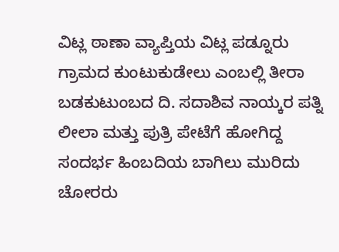ವಿಟ್ಲ ಠಾಣಾ ವ್ಯಾಪ್ತಿಯ ವಿಟ್ಲ ಪಡ್ನೂರು ಗ್ರಾಮದ ಕುಂಟುಕುಡೇಲು ಎಂಬಲ್ಲಿ ತೀರಾ ಬಡಕುಟುಂಬದ ದಿ. ಸದಾಶಿವ ನಾಯ್ಕರ ಪತ್ನಿ ಲೀಲಾ ಮತ್ತು ಪುತ್ರಿ ಪೇಟೆಗೆ ಹೋಗಿದ್ದ ಸಂದರ್ಭ ಹಿಂಬದಿಯ ಬಾಗಿಲು ಮುರಿದು ಚೋರರು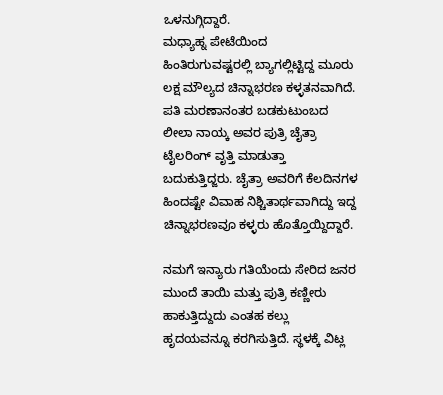ಒಳನುಗ್ಗಿದ್ದಾರೆ.
ಮಧ್ಯಾಹ್ನ ಪೇಟೆಯಿಂದ ಹಿಂತಿರುಗುವಷ್ಟರಲ್ಲಿ ಬ್ಯಾಗಲ್ಲಿಟ್ಟಿದ್ದ ಮೂರು ಲಕ್ಷ ಮೌಲ್ಯದ ಚಿನ್ನಾಭರಣ ಕಳ್ಳತನವಾಗಿದೆ. ಪತಿ ಮರಣಾನಂತರ ಬಡಕುಟುಂಬದ ಲೀಲಾ ನಾಯ್ಕ ಅವರ ಪುತ್ರಿ ಚೈತ್ರಾ ಟೈಲರಿಂಗ್ ವೃತ್ತಿ ಮಾಡುತ್ತಾ ಬದುಕುತ್ತಿದ್ಜರು. ಚೈತ್ರಾ ಅವರಿಗೆ ಕೆಲದಿನಗಳ ಹಿಂದಷ್ಟೇ ವಿವಾಹ ನಿಶ್ಚಿತಾರ್ಥವಾಗಿದ್ದು ಇದ್ದ ಚಿನ್ನಾಭರಣವೂ ಕಳ್ಳರು ಹೊತ್ತೊಯ್ದಿದ್ದಾರೆ.

ನಮಗೆ ಇನ್ಯಾರು ಗತಿಯೆಂದು ಸೇರಿದ ಜನರ ಮುಂದೆ ತಾಯಿ ಮತ್ತು ಪುತ್ರಿ ಕಣ್ಣೀರು ಹಾಕುತ್ತಿದ್ದುದು ಎಂತಹ ಕಲ್ಲು ಹೃದಯವನ್ನೂ ಕರಗಿಸುತ್ತಿದೆ. ಸ್ಥಳಕ್ಕೆ ವಿಟ್ಲ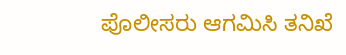ಪೊಲೀಸರು ಆಗಮಿಸಿ ತನಿಖೆ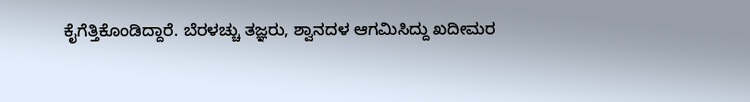ಕೈಗೆತ್ತಿಕೊಂಡಿದ್ದಾರೆ. ಬೆರಳಚ್ಚು ತಜ್ಞರು, ಶ್ವಾನದಳ ಆಗಮಿಸಿದ್ದು ಖದೀಮರ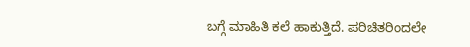ಬಗ್ಗೆ ಮಾಹಿತಿ ಕಲೆ ಹಾಕುತ್ತಿದೆ. ಪರಿಚಿತರಿಂದಲೇ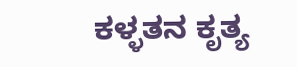ಕಳ್ಳತನ ಕೃತ್ಯ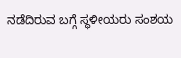ನಡೆದಿರುವ ಬಗ್ಗೆ ಸ್ಥಳೀಯರು ಸಂಶಯ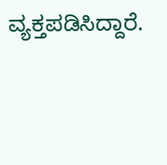ವ್ಯಕ್ತಪಡಿಸಿದ್ದಾರೆ.